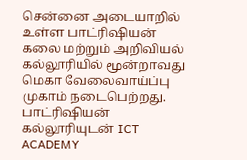சென்னை அடையாறில் உள்ள பாட்ரிஷியன் கலை மற்றும் அறிவியல் கல்லூரியில் மூன்றாவது மெகா வேலைவாய்ப்பு முகாம் நடைபெற்றது.
பாட்ரிஷியன் கல்லூரியுடன் ICT ACADEMY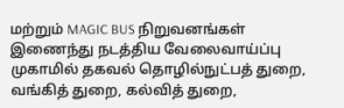மற்றும் MAGIC BUS நிறுவனங்கள் இணைந்து நடத்திய வேலைவாய்ப்பு முகாமில் தகவல் தொழில்நுட்பத் துறை, வங்கித் துறை, கல்வித் துறை,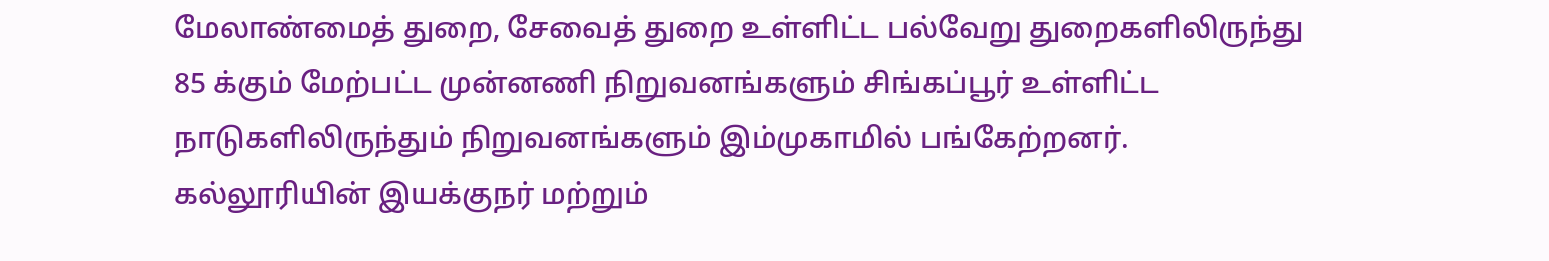மேலாண்மைத் துறை, சேவைத் துறை உள்ளிட்ட பல்வேறு துறைகளிலிருந்து 85 க்கும் மேற்பட்ட முன்னணி நிறுவனங்களும் சிங்கப்பூர் உள்ளிட்ட நாடுகளிலிருந்தும் நிறுவனங்களும் இம்முகாமில் பங்கேற்றனர்.
கல்லூரியின் இயக்குநர் மற்றும்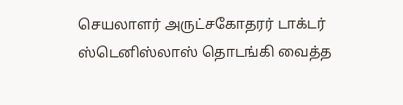செயலாளர் அருட்சகோதரர் டாக்டர் ஸ்டெனிஸ்லாஸ் தொடங்கி வைத்த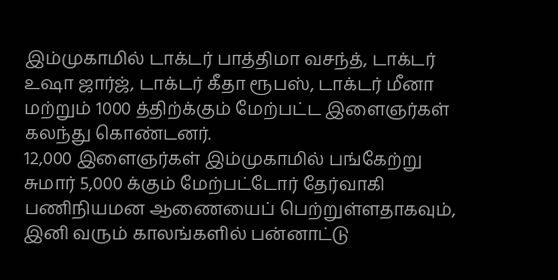இம்முகாமில் டாக்டர் பாத்திமா வசந்த், டாக்டர் உஷா ஜார்ஜ், டாக்டர் கீதா ரூபஸ், டாக்டர் மீனா மற்றும் 1000 த்திற்க்கும் மேற்பட்ட இளைஞர்கள் கலந்து கொண்டனர்.
12,000 இளைஞர்கள் இம்முகாமில் பங்கேற்று சுமார் 5,000 க்கும் மேற்பட்டோர் தேர்வாகி பணிநியமன ஆணையைப் பெற்றுள்ளதாகவும், இனி வரும் காலங்களில் பன்னாட்டு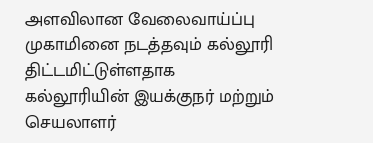அளவிலான வேலைவாய்ப்பு முகாமினை நடத்தவும் கல்லூரி திட்டமிட்டுள்ளதாக கல்லூரியின் இயக்குநர் மற்றும் செயலாளர்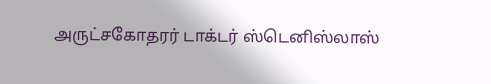அருட்சகோதரர் டாக்டர் ஸ்டெனிஸ்லாஸ்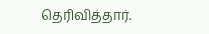தெரிவித்தார்.